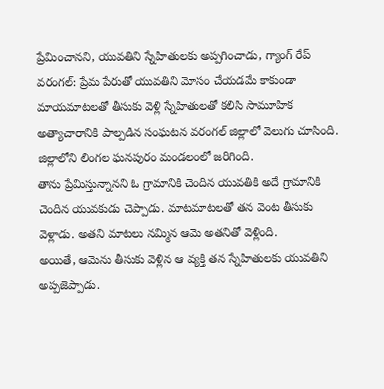ప్రేమించానని, యువతిని స్నేహితులకు అప్పగించాడు, గ్యాంగ్ రేప్
వరంగల్: ప్రేమ పేరుతో యువతిని మోసం చేయడమే కాకుండా మాయమాటలతో తీసుకు వెళ్లి స్నేహితులతో కలిసి సామూహిక అత్యాచారానికి పాల్పడిన సంఘటన వరంగల్ జిల్లాలో వెలుగు చూసింది. జిల్లాలోని లింగల ఘనపురం మండలంలో జరిగింది.
తాను ప్రేమిస్తున్నానని ఓ గ్రామానికి చెందిన యువతికి అదే గ్రామానికి చెందిన యువకుడు చెప్పాడు. మాటమాటలతో తన వెంట తీసుకు వెళ్లాడు. అతని మాటలు నమ్మిన ఆమె అతనితో వెళ్లింది.
అయితే, ఆమెను తీసుకు వెళ్లిన ఆ వ్యక్తి తన స్నేహితులకు యువతిని అప్పజెప్పాడు.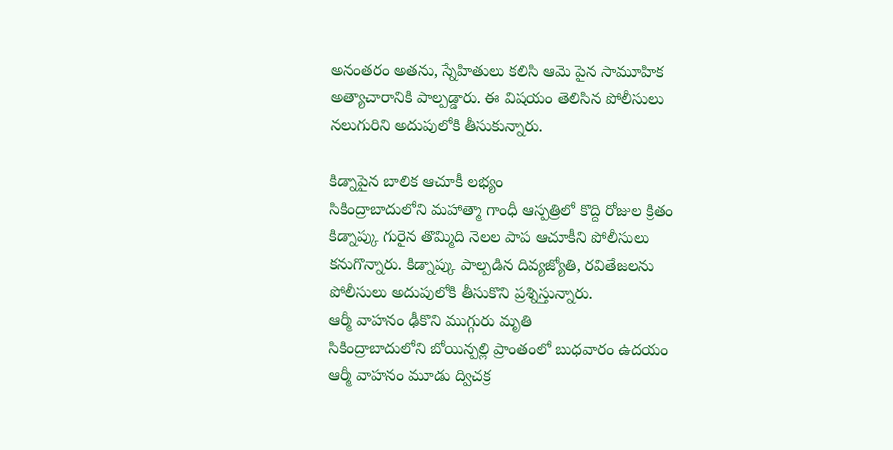అనంతరం అతను, స్నేహితులు కలిసి ఆమె పైన సామూహిక అత్యాచారానికి పాల్పడ్డారు. ఈ విషయం తెలిసిన పోలీసులు నలుగురిని అదుపులోకి తీసుకున్నారు.

కిడ్నాపైన బాలిక ఆచూకీ లభ్యం
సికింద్రాబాదులోని మహాత్మా గాంధీ ఆస్పత్రిలో కొద్ది రోజుల క్రితం కిడ్నాప్కు గురైన తొమ్మిది నెలల పాప ఆచూకీని పోలీసులు కనుగొన్నారు. కిడ్నాప్కు పాల్పడిన దివ్యజ్యోతి, రవితేజలను పోలీసులు అదుపులోకి తీసుకొని ప్రశ్నిస్తున్నారు.
ఆర్మీ వాహనం ఢీకొని ముగ్గురు మృతి
సికింద్రాబాదులోని బోయిన్పల్లి ప్రాంతంలో బుధవారం ఉదయం ఆర్మీ వాహనం మూడు ద్విచక్ర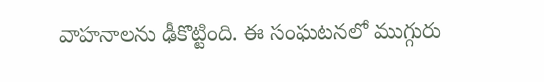వాహనాలను ఢీకొట్టింది. ఈ సంఘటనలో ముగ్గురు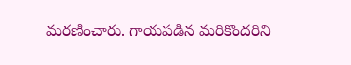మరణించారు. గాయపడిన మరికొందరిని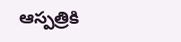ఆస్పత్రికి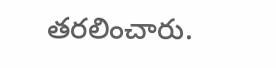తరలించారు.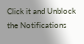Click it and Unblock the Notifications